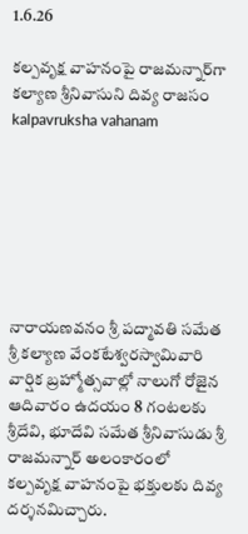1.6.26

కల్పవృక్ష వాహనంపై రాజమన్నార్‌గా కల్యాణ శ్రీనివాసుని దివ్య రాజసం kalpavruksha vahanam







నారాయణవనం శ్రీ పద్మావతి సమేత శ్రీ కల్యాణ వేంకటేశ్వరస్వామివారి వార్షిక బ్రహ్మోత్సవాల్లో నాలుగో రోజైన ఆదివారం ఉదయం 8 గంటలకు శ్రీదేవి, భూదేవి సమేత శ్రీనివాసుడు శ్రీ రాజమన్నార్ అలంకారంలో కల్పవృక్ష వాహనంపై భక్తులకు దివ్య దర్శనమిచ్చారు.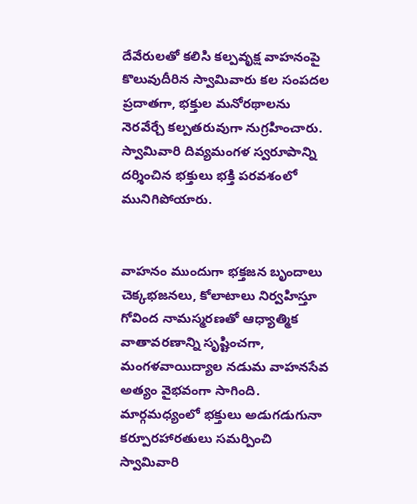దేవేరులతో కలిసి కల్పవృక్ష వాహనంపై కొలువుదీరిన స్వామివారు కల సంపదల ప్రదాతగా, భక్తుల మనోరథాలను నెరవేర్చే కల్పతరువుగా నుగ్రహించారు. స్వామివారి దివ్యమంగళ స్వరూపాన్ని దర్శించిన భక్తులు భక్తి పరవశంలో మునిగిపోయారు.


వాహనం ముందుగా భక్తజన బృందాలు చెక్కభజనలు, కోలాటాలు నిర్వహిస్తూ గోవింద నామస్మరణతో ఆధ్యాత్మిక వాతావరణాన్ని సృష్టించగా, మంగళవాయిద్యాల నడుమ వాహనసేవ అత్యం వైభవంగా సాగింది. మార్గమధ్యంలో భక్తులు అడుగడుగునా కర్పూరహారతులు సమర్పించి స్వామివారి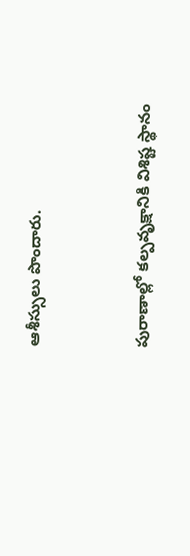ఆశీస్సులు పొందారు.


పురాణాల్లో కల్పవృక్షానికి విశిష్ట స్థానం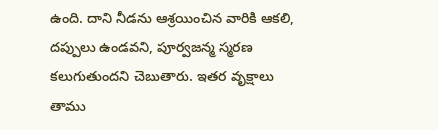ఉంది. దాని నీడను ఆశ్రయించిన వారికి ఆకలి, దప్పులు ఉండవని, పూర్వజన్మ స్మరణ కలుగుతుందని చెబుతారు. ఇతర వృక్షాలు తాము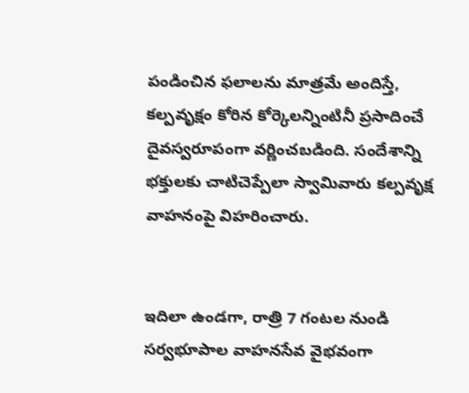పండించిన ఫలాలను మాత్రమే అందిస్తే, కల్పవృక్షం కోరిన కోర్కెలన్నింటినీ ప్రసాదించే దైవస్వరూపంగా వర్ణించబడింది. సందేశాన్ని భక్తులకు చాటిచెప్పేలా స్వామివారు కల్పవృక్ష వాహనంపై విహరించారు.


ఇదిలా ఉండగా, రాత్రి 7 గంటల నుండి సర్వభూపాల వాహనసేవ వైభవంగా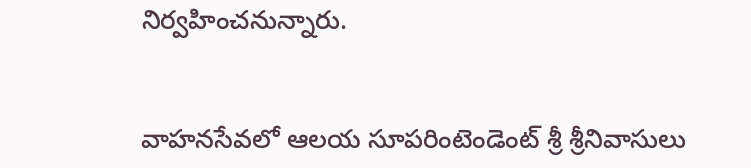నిర్వహించనున్నారు.


వాహనసేవలో ఆలయ సూపరింటెండెంట్ శ్రీ శ్రీనివాసులు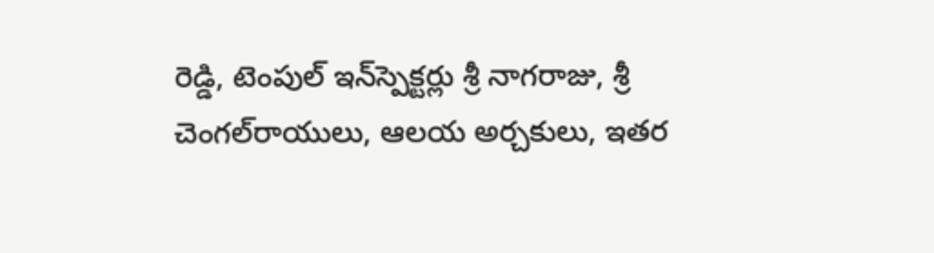రెడ్డి, టెంపుల్ ఇన్‌స్పెక్టర్లు శ్రీ నాగరాజు, శ్రీ చెంగల్‌రాయులు, ఆలయ అర్చకులు, ఇతర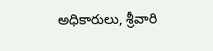అధికారులు, శ్రీవారి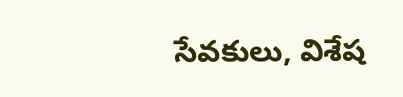సేవకులు, విశేష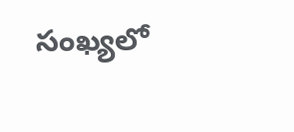సంఖ్యలో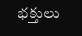భక్తులు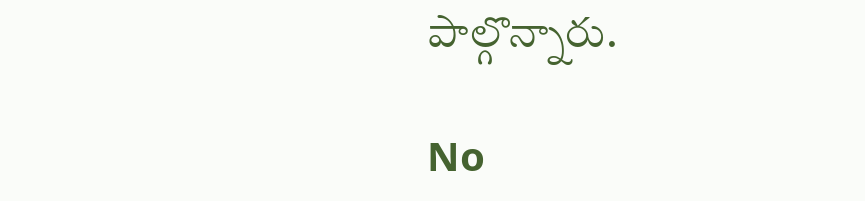పాల్గొన్నారు.

No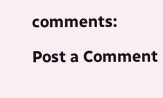comments:

Post a Comment